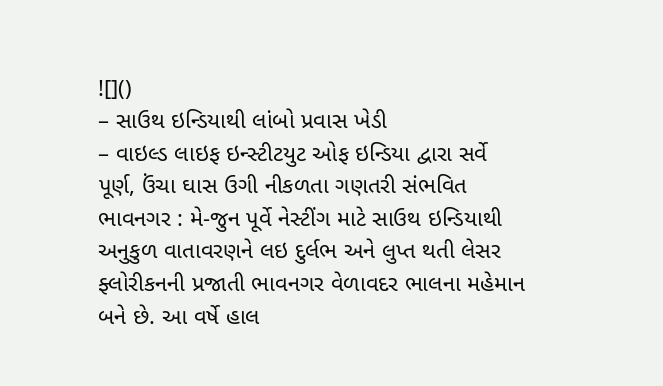![]()
– સાઉથ ઇન્ડિયાથી લાંબો પ્રવાસ ખેડી
– વાઇલ્ડ લાઇફ ઇન્સ્ટીટયુટ ઓફ ઇન્ડિયા દ્વારા સર્વે પૂર્ણ, ઉંચા ઘાસ ઉગી નીકળતા ગણતરી સંભવિત
ભાવનગર : મે-જુન પૂર્વે નેસ્ટીંગ માટે સાઉથ ઇન્ડિયાથી અનુકુળ વાતાવરણને લઇ દુર્લભ અને લુપ્ત થતી લેસર ફ્લોરીકનની પ્રજાતી ભાવનગર વેળાવદર ભાલના મહેમાન બને છે. આ વર્ષે હાલ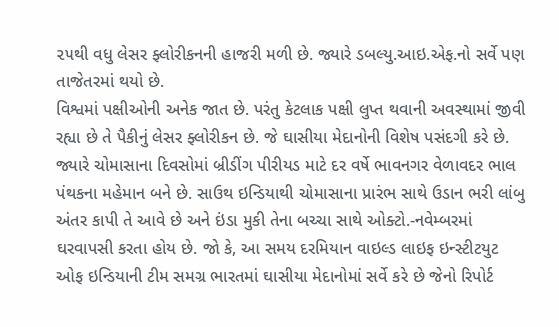૨૫થી વધુ લેસર ફ્લોરીકનની હાજરી મળી છે. જ્યારે ડબલ્યુ.આઇ.એફ.નો સર્વે પણ તાજેતરમાં થયો છે.
વિશ્વમાં પક્ષીઓની અનેક જાત છે. પરંતુ કેટલાક પક્ષી લુપ્ત થવાની અવસ્થામાં જીવી રહ્યા છે તે પૈકીનું લેસર ફ્લોરીકન છે. જે ઘાસીયા મેદાનોની વિશેષ પસંદગી કરે છે. જ્યારે ચોમાસાના દિવસોમાં બ્રીડીંગ પીરીયડ માટે દર વર્ષે ભાવનગર વેળાવદર ભાલ પંથકના મહેમાન બને છે. સાઉથ ઇન્ડિયાથી ચોમાસાના પ્રારંભ સાથે ઉડાન ભરી લાંબુ અંતર કાપી તે આવે છે અને ઇંડા મુકી તેના બચ્ચા સાથે ઓક્ટો.-નવેમ્બરમાં ઘરવાપસી કરતા હોય છે. જો કે, આ સમય દરમિયાન વાઇલ્ડ લાઇફ ઇન્સ્ટીટયુટ ઓફ ઇન્ડિયાની ટીમ સમગ્ર ભારતમાં ઘાસીયા મેદાનોમાં સર્વે કરે છે જેનો રિપોર્ટ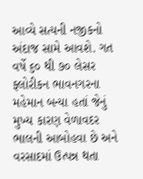આવ્યે સત્યની નજીકનો અંદાજ સામે આવશે. ગત વર્ષે ૬૦ થી ૭૦ લેસર ફ્લોરીકન ભાવનગરના મહેમાન બન્યા હતાં જેનું મુખ્ય કારણ વેળાવદર ભાલની આબોહવા છે અને વરસાદમાં ઉત્પન્ન થતા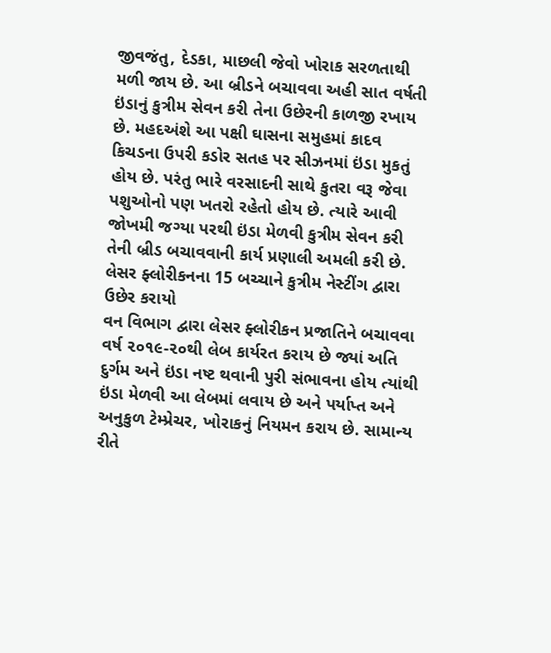જીવજંતુ, દેડકા, માછલી જેવો ખોરાક સરળતાથી મળી જાય છે. આ બ્રીડને બચાવવા અહી સાત વર્ષતી ઇંડાનું કુત્રીમ સેવન કરી તેના ઉછેરની કાળજી રખાય છે. મહદઅંશે આ પક્ષી ઘાસના સમુહમાં કાદવ કિચડના ઉપરી કડોર સતહ પર સીઝનમાં ઇંડા મુકતું હોય છે. પરંતુ ભારે વરસાદની સાથે કુતરા વરૂ જેવા પશુઓનો પણ ખતરો રહેતો હોય છે. ત્યારે આવી જોખમી જગ્યા પરથી ઇંડા મેળવી કુત્રીમ સેવન કરી તેની બ્રીડ બચાવવાની કાર્ય પ્રણાલી અમલી કરી છે.
લેસર ફ્લોરીકનના 15 બચ્ચાને કુત્રીમ નેસ્ટીંગ દ્વારા ઉછેર કરાયો
વન વિભાગ દ્વારા લેસર ફ્લોરીકન પ્રજાતિને બચાવવા વર્ષ ૨૦૧૯-૨૦થી લેબ કાર્યરત કરાય છે જ્યાં અતિ દુર્ગમ અને ઇંડા નષ્ટ થવાની પુરી સંભાવના હોય ત્યાંથી ઇંડા મેળવી આ લેબમાં લવાય છે અને પર્યાપ્ત અને અનુકુળ ટેમ્પ્રેચર, ખોરાકનું નિયમન કરાય છે. સામાન્ય રીતે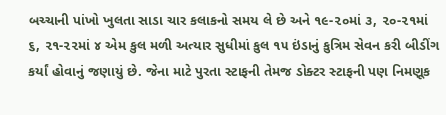બચ્ચાની પાંખો ખુલતા સાડા ચાર કલાકનો સમય લે છે અને ૧૯-૨૦માં ૩, ૨૦-૨૧માં ૬, ૨૧-૨૨માં ૪ એમ કુલ મળી અત્યાર સુધીમાં કુલ ૧૫ ઇંડાનું કુત્રિમ સેવન કરી બીડીંગ કર્યાં હોવાનું જણાયું છે. જેના માટે પુરતા સ્ટાફની તેમજ ડોક્ટર સ્ટાફની પણ નિમણૂક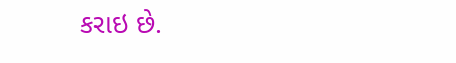કરાઇ છે.